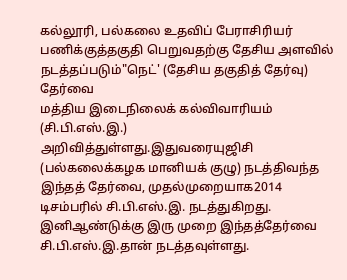கல்லூரி, பல்கலை உதவிப் பேராசிரியர் பணிக்குத்தகுதி பெறுவதற்கு தேசிய அளவில் நடத்தப்படும்"நெட்' (தேசிய தகுதித் தேர்வு) தேர்வை
மத்திய இடைநிலைக் கல்விவாரியம் (சி.பி.எஸ்.இ.) அறிவித்துள்ளது.இதுவரையுஜிசி (பல்கலைக்கழக மானியக் குழு) நடத்திவந்த இந்தத் தேர்வை, முதல்முறையாக2014 டிசம்பரில் சி.பி.எஸ்.இ. நடத்துகிறது. இனிஆண்டுக்கு இரு முறை இந்தத்தேர்வை சி.பி.எஸ்.இ.தான் நடத்தவுள்ளது.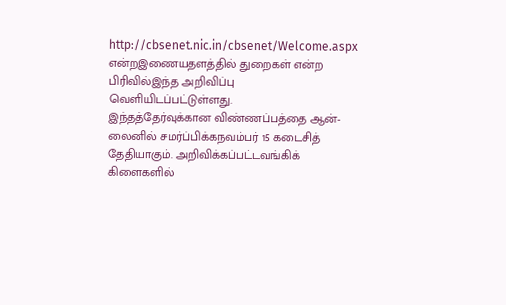http://cbsenet.nic.in/cbsenet/Welcome.aspx என்றஇணையதளத்தில் துறைகள் என்ற பிரிவில்இந்த அறிவிப்பு வெளியிடப்பட்டுள்ளது.
இந்தத்தேர்வுக்கான விண்ணப்பத்தை ஆன்-லைனில் சமர்ப்பிக்கநவம்பர் 15 கடைசித் தேதியாகும். அறிவிக்கப்பட்டவங்கிக் கிளைகளில்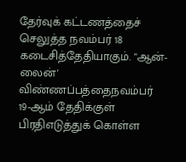தேர்வுக் கட்டணத்தைச் செலுத்த நவம்பர் 18 கடைசித்தேதியாகும். "ஆன்-லைன்' விண்ணப்பத்தைநவம்பர் 19-ஆம் தேதிக்குள் பிரதிஎடுத்துக் கொள்ள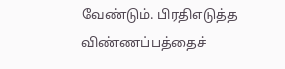வேண்டும். பிரதிஎடுத்த விண்ணப்பத்தைச்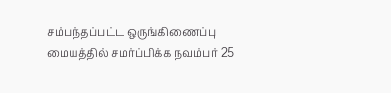சம்பந்தப்பட்ட ஒருங்கிணைப்பு மையத்தில் சமர்ப்பிக்க நவம்பர் 25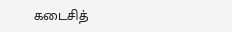கடைசித்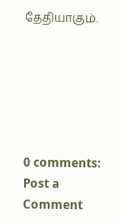தேதியாகும்.






0 comments:
Post a Comment